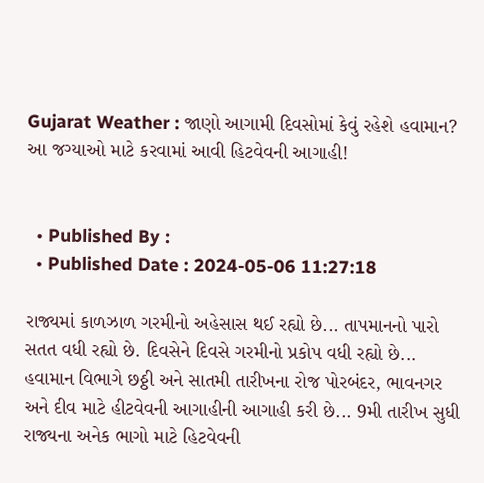Gujarat Weather : જાણો આગામી દિવસોમાં કેવું રહેશે હવામાન? આ જગ્યાઓ માટે કરવામાં આવી હિટવેવની આગાહી!


  • Published By :
  • Published Date : 2024-05-06 11:27:18

રાજ્યમાં કાળઝાળ ગરમીનો અહેસાસ થઈ રહ્યો છે... તાપમાનનો પારો સતત વધી રહ્યો છે. દિવસેને દિવસે ગરમીનો પ્રકોપ વધી રહ્યો છે... હવામાન વિભાગે છઠ્ઠી અને સાતમી તારીખના રોજ પોરબંદર, ભાવનગર અને દીવ માટે હીટવેવની આગાહીની આગાહી કરી છે... 9મી તારીખ સુધી રાજ્યના અનેક ભાગો માટે હિટવેવની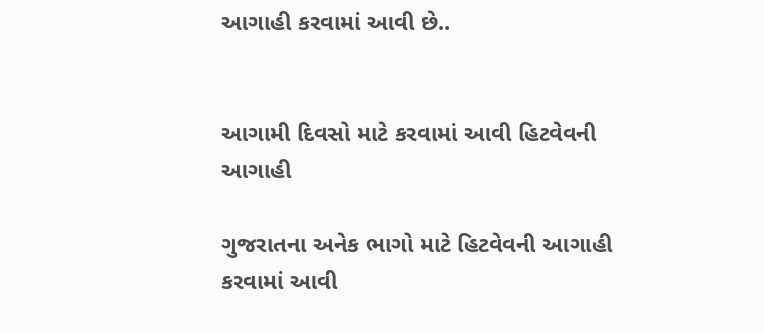આગાહી કરવામાં આવી છે..


આગામી દિવસો માટે કરવામાં આવી હિટવેવની આગાહી

ગુજરાતના અનેક ભાગો માટે હિટવેવની આગાહી કરવામાં આવી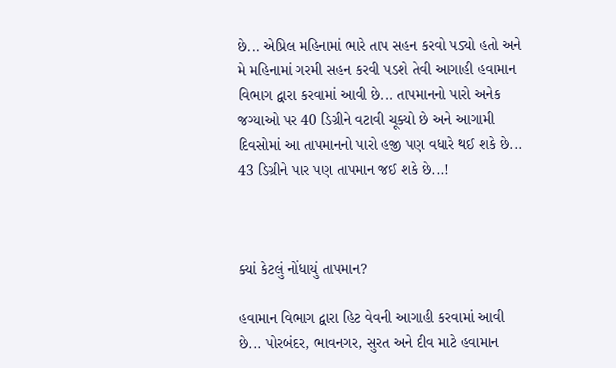છે... એપ્રિલ મહિનામાં ભારે તાપ સહન કરવો પડ્યો હતો અને મે મહિનામાં ગરમી સહન કરવી પડશે તેવી આગાહી હવામાન વિભાગ દ્વારા કરવામાં આવી છે... તાપમાનનો પારો અનેક જગ્યાઓ પર 40 ડિગ્રીને વટાવી ચૂક્યો છે અને આગામી દિવસોમાં આ તાપમાનનો પારો હજી પણ વધારે થઈ શકે છે... 43 ડિગ્રીને પાર પણ તાપમાન જઈ શકે છે...!



ક્યાં કેટલું નોંધાયું તાપમાન?

હવામાન વિભાગ દ્વારા હિટ વેવની આગાહી કરવામાં આવી છે... પોરબંદર, ભાવનગર, સુરત અને દીવ માટે હવામાન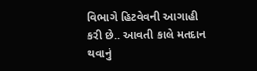વિભાગે હિટવેવની આગાહી કરી છે.. આવતી કાલે મતદાન થવાનું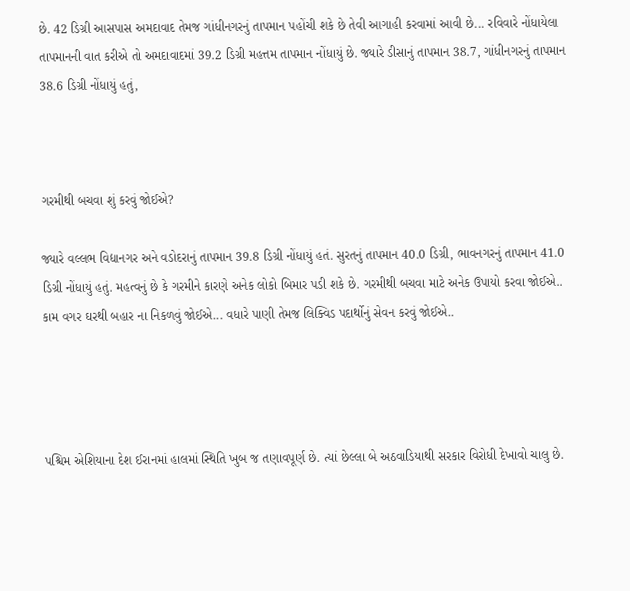છે. 42 ડિગ્રી આસપાસ અમદાવાદ તેમજ ગાંધીનગરનું તાપમાન પહોંચી શકે છે તેવી આગાહી કરવામાં આવી છે... રવિવારે નોંધાયેલા તાપમાનની વાત કરીએ તો અમદાવાદમાં 39.2 ડિગ્રી મહત્તમ તાપમાન નોંધાયું છે. જ્યારે ડીસાનું તાપમાન 38.7, ગાંધીનગરનું તાપમાન 38.6 ડિગ્રી નોંધાયું હતું,



ગરમીથી બચવા શું કરવું જોઈએ?

જ્યારે વલ્લભ વિદ્યાનગર અને વડોદરાનું તાપમાન 39.8 ડિગ્રી નોંધાયું હતં. સુરતનું તાપમાન 40.0 ડિગ્રી, ભાવનગરનું તાપમાન 41.0 ડિગ્રી નોંધાયું હતું. મહત્વનું છે કે ગરમીને કારણે અનેક લોકો બિમાર પડી શકે છે. ગરમીથી બચવા માટે અનેક ઉપાયો કરવા જોઈએ.. કામ વગર ઘરથી બહાર ના નિકળવું જોઈએ... વધારે પાણી તેમજ લિક્વિડ પદાર્થોનું સેવન કરવું જોઈએ..




પશ્ચિમ એશિયાના દેશ ઈરાનમાં હાલમાં સ્થિતિ ખુબ જ તણાવપૂર્ણ છે. ત્યાં છેલ્લા બે અઠવાડિયાથી સરકાર વિરોધી દેખાવો ચાલુ છે.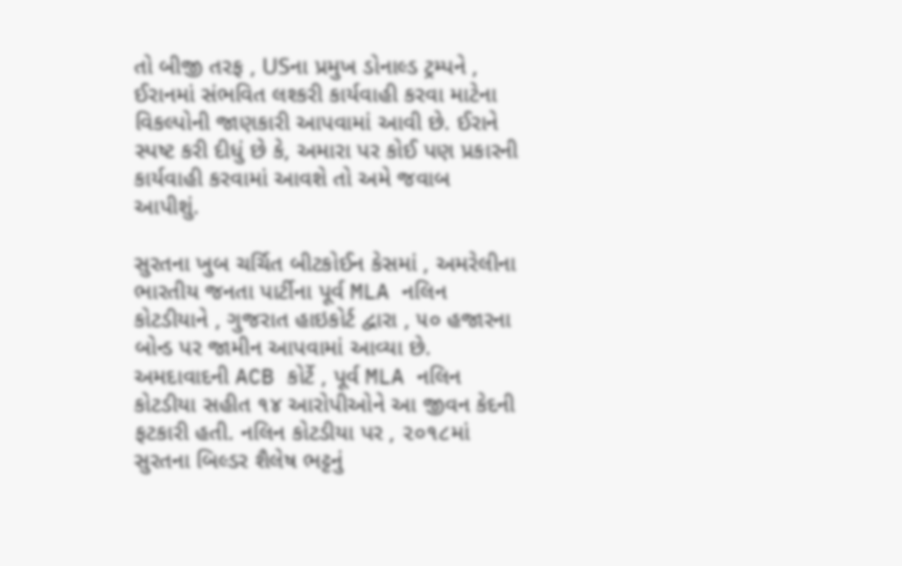તો બીજી તરફ , USના પ્રમુખ ડોનાલ્ડ ટ્રમ્પને , ઈરાનમાં સંભવિત લશ્કરી કાર્યવાહી કરવા માટેના વિકલ્પોની જાણકારી આપવામાં આવી છે. ઈરાને સ્પષ્ટ કરી દીધું છે કે, અમારા પર કોઈ પણ પ્રકારની કાર્યવાહી કરવામાં આવશે તો અમે જવાબ આપીશું.

સુરતના ખુબ ચર્ચિત બીટકોઈન કેસમાં , અમરેલીના ભારતીય જનતા પાર્ટીના પૂર્વ MLA નલિન કોટડીયાને , ગુજરાત હાઇકોર્ટ દ્વારા , ૫૦ હજારના બોન્ડ પર જામીન આપવામાં આવ્યા છે. અમદાવાદની ACB કોર્ટે , પૂર્વ MLA નલિન કોટડીયા સહીત ૧૪ આરોપીઓને આ જીવન કેદની ફટકારી હતી. નલિન કોટડીયા પર , ૨૦૧૮માં સુરતના બિલ્ડર શૈલેષ ભટ્ટનું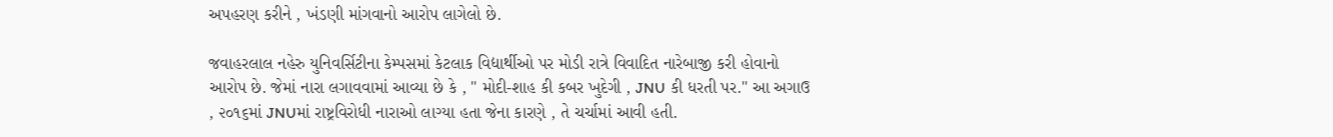અપહરણ કરીને , ખંડણી માંગવાનો આરોપ લાગેલો છે.

જવાહરલાલ નહેરુ યુનિવર્સિટીના કેમ્પસમાં કેટલાક વિદ્યાર્થીઓ પર મોડી રાત્રે વિવાદિત નારેબાજી કરી હોવાનો આરોપ છે. જેમાં નારા લગાવવામાં આવ્યા છે કે , " મોદી-શાહ કી કબર ખુદેગી , JNU કી ધરતી પર." આ અગાઉ , ૨૦૧૬માં JNUમાં રાષ્ટ્રવિરોધી નારાઓ લાગ્યા હતા જેના કારણે , તે ચર્ચામાં આવી હતી.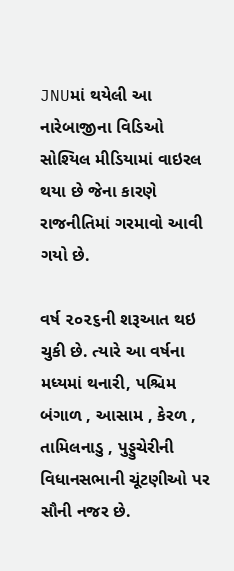JNUમાં થયેલી આ નારેબાજીના વિડિઓ સોશ્યિલ મીડિયામાં વાઇરલ થયા છે જેના કારણે રાજનીતિમાં ગરમાવો આવી ગયો છે.

વર્ષ ૨૦૨૬ની શરૂઆત થઇ ચુકી છે. ત્યારે આ વર્ષના મધ્યમાં થનારી, પશ્ચિમ બંગાળ , આસામ , કેરળ , તામિલનાડુ , પુડ્ડુચેરીની વિધાનસભાની ચૂંટણીઓ પર સૌની નજર છે.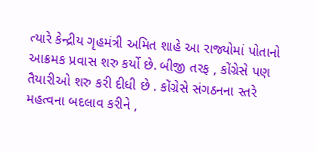ત્યારે કેન્દ્રીય ગૃહમંત્રી અમિત શાહે આ રાજ્યોમાં પોતાનો આક્રમક પ્રવાસ શરુ કર્યો છે. બીજી તરફ , કોંગ્રેસે પણ તૈયારીઓ શરુ કરી દીધી છે . કોંગ્રેસે સંગઠનના સ્તરે મહત્વના બદલાવ કરીને ,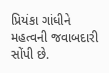પ્રિયંકા ગાંધીને મહત્વની જવાબદારી સોંપી છે.